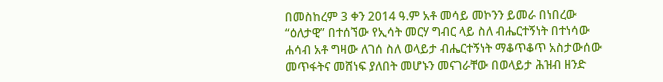በመስከረም 3 ቀን 2014 ዓ.ም አቶ መሳይ መኮንን ይመራ በነበረው “ዕለታዊ” በተሰኘው የኢሳት መርሃ ግብር ላይ ስለ ብሔርተኝነት በተነሳው ሐሳብ አቶ ግዛው ለገሰ ስለ ወላይታ ብሔርተኝነት ማቆጥቆጥ አስታውሰው መጥፋትና መሸነፍ ያለበት መሆኑን መናገራቸው በወላይታ ሕዝብ ዘንድ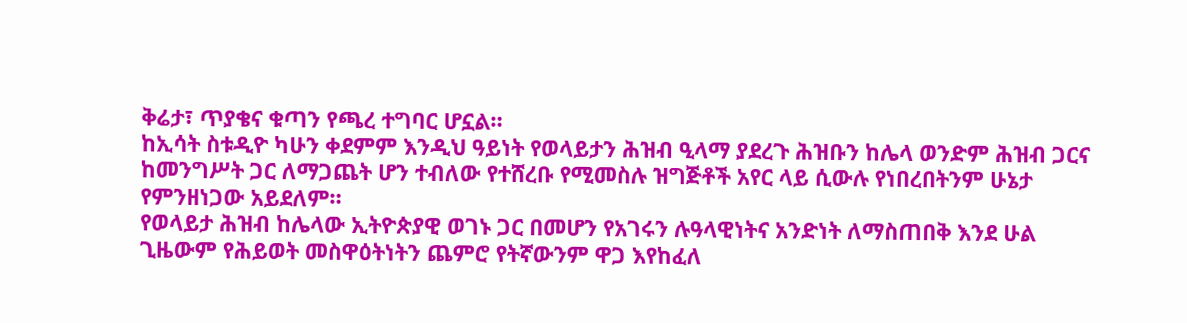ቅሬታ፣ ጥያቄና ቁጣን የጫረ ተግባር ሆኗል።
ከኢሳት ስቱዲዮ ካሁን ቀደምም እንዲህ ዓይነት የወላይታን ሕዝብ ዒላማ ያደረጉ ሕዝቡን ከሌላ ወንድም ሕዝብ ጋርና ከመንግሥት ጋር ለማጋጨት ሆን ተብለው የተሸረቡ የሚመስሉ ዝግጅቶች አየር ላይ ሲውሉ የነበረበትንም ሁኔታ የምንዘነጋው አይደለም።
የወላይታ ሕዝብ ከሌላው ኢትዮጵያዊ ወገኑ ጋር በመሆን የአገሩን ሉዓላዊነትና አንድነት ለማስጠበቅ እንደ ሁል ጊዜውም የሕይወት መስዋዕትነትን ጨምሮ የትኛውንም ዋጋ እየከፈለ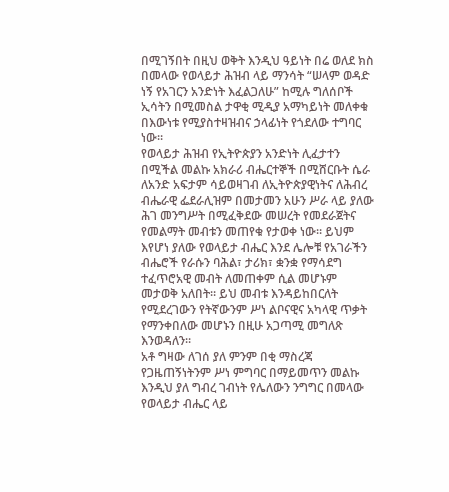በሚገኝበት በዚህ ወቅት እንዲህ ዓይነት በሬ ወለደ ክስ በመላው የወላይታ ሕዝብ ላይ ማንሳት “ሠላም ወዳድ ነኝ የአገርን አንድነት እፈልጋለሁ” ከሚሉ ግለሰቦች ኢሳትን በሚመስል ታዋቂ ሚዲያ አማካይነት መለቀቁ በእውነቱ የሚያስተዛዝብና ኃላፊነት የጎደለው ተግባር ነው።
የወላይታ ሕዝብ የኢትዮጵያን አንድነት ሊፈታተን በሚችል መልኩ አክራሪ ብሔርተኞች በሚሸርቡት ሴራ ለአንድ አፍታም ሳይወዛገብ ለኢትዮጵያዊነትና ለሕብረ ብሔራዊ ፌደራሊዝም በመታመን አሁን ሥራ ላይ ያለው ሕገ መንግሥት በሚፈቅደው መሠረት የመደራጀትና የመልማት መብቱን መጠየቁ የታወቀ ነው። ይህም እየሆነ ያለው የወላይታ ብሔር እንደ ሌሎቹ የአገራችን ብሔሮች የራሱን ባሕል፣ ታሪክ፣ ቋንቋ የማሳደግ ተፈጥሮአዊ መብት ለመጠቀም ሲል መሆኑም መታወቅ አለበት። ይህ መብቱ እንዳይከበርለት የሚደረገውን የትኛውንም ሥነ ልቦናዊና አካላዊ ጥቃት የማንቀበለው መሆኑን በዚሁ አጋጣሚ መግለጽ እንወዳለን።
አቶ ግዛው ለገሰ ያለ ምንም በቂ ማስረጃ የጋዜጠኝነትንም ሥነ ምግባር በማይመጥን መልኩ እንዲህ ያለ ግብረ ገብነት የሌለውን ንግግር በመላው የወላይታ ብሔር ላይ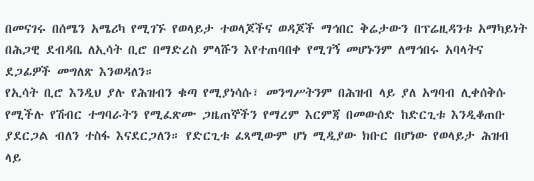በመናገሩ በሰሜን አሜሪካ የሚገኙ የወላይታ ተወላጆችና ወዳጆች ማኅበር ቅሬታውን በፕሬዚዳንቱ አማካይነት በሕጋዊ ደብዳቤ ለኢሳት ቢሮ በማድረስ ምላሹን እየተጠባበቀ የሚገኝ መሆኑንም ለማኅበሩ አባላትና ደጋፊዎች መግለጽ እንወዳለን።
የኢሳት ቢሮ እንዲህ ያሉ የሕዝብን ቁጣ የሚያነሳሱ፣ መንግሥትንም በሕዝብ ላይ ያለ አግባብ ሊቀሰቅሱ የሚችሉ የሽብር ተግባራትን የሚፈጽሙ ጋዜጠኞችን የማረም እርምጃ በመውሰድ ከድርጊቱ እንዲቆጠቡ ያደርጋል ብለን ተስፋ እናደርጋለን። የድርጊቱ ፈጻሚውም ሆነ ሚዲያው ክቡር በሆነው የወላይታ ሕዝብ ላይ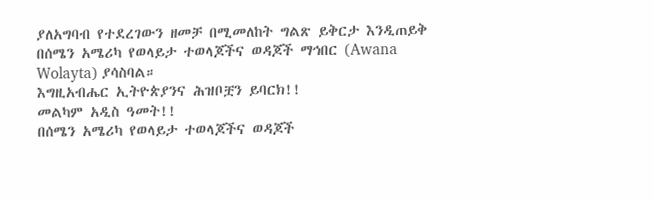ያለአግባብ የተደረገውን ዘመቻ በሚመለከት ግልጽ ይቅርታ እንዲጠይቅ በሰሜን አሜሪካ የወላይታ ተወላጆችና ወዳጆች ማኅበር (Awana Wolayta) ያሳስባል።
እግዚአብሔር ኢትዮጵያንና ሕዝቦቿን ይባርክ!!
መልካም አዲስ ዓመት!!
በሰሜን አሜሪካ የወላይታ ተወላጆችና ወዳጆች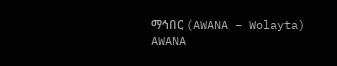ማኅበር (AWANA – Wolayta)
AWANA